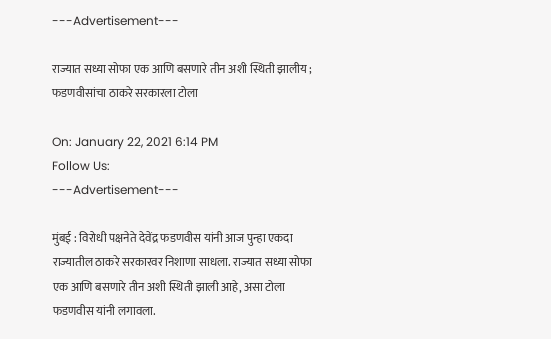---Advertisement---

राज्यात सध्या सोफा एक आणि बसणारे तीन अशी स्थिती झालीय ; फडणवीसांचा ठाकरे सरकारला टोला

On: January 22, 2021 6:14 PM
Follow Us:
---Advertisement---

मुंबई : विरोधी पक्षनेते देवेंद्र फडणवीस यांनी आज पुन्हा एकदा राज्यातील ठाकरे सरकारवर निशाणा साधला. राज्यात सध्या सोफा एक आणि बसणारे तीन अशी स्थिती झाली आहे, असा टोला फडणवीस यांनी लगावला.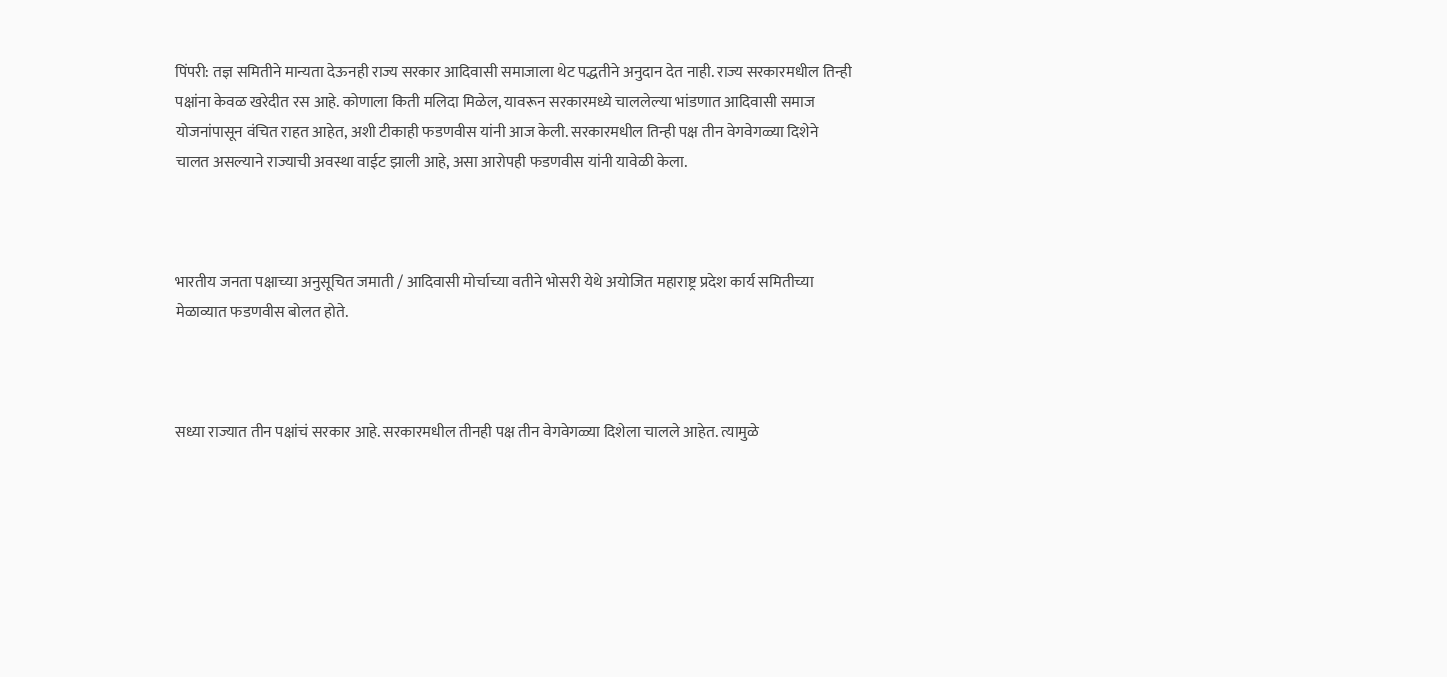पिंपरी: तज्ञ समितीने मान्यता देऊनही राज्य सरकार आदिवासी समाजाला थेट पद्धतीने अनुदान देत नाही. राज्य सरकारमधील तिन्ही पक्षांना केवळ खरेदीत रस आहे. कोणाला किती मलिदा मिळेल, यावरून सरकारमध्ये चाललेल्या भांडणात आदिवासी समाज योजनांपासून वंचित राहत आहेत, अशी टीकाही फडणवीस यांनी आज केली. सरकारमधील तिन्ही पक्ष तीन वेगवेगळ्या दिशेने चालत असल्याने राज्याची अवस्था वाईट झाली आहे, असा आरोपही फडणवीस यांनी यावेळी केला.



भारतीय जनता पक्षाच्या अनुसूचित जमाती / आदिवासी मोर्चाच्या वतीने भोसरी येथे अयोजित महाराष्ट्र प्रदेश कार्य समितीच्या मेळाव्यात फडणवीस बोलत होते.



सध्या राज्यात तीन पक्षांचं सरकार आहे. सरकारमधील तीनही पक्ष तीन वेगवेगळ्या दिशेला चालले आहेत. त्यामुळे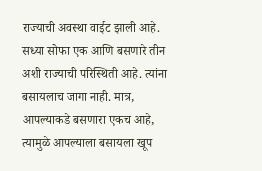राज्याची अवस्था वाईट झाली आहे. सध्या सोफा एक आणि बसणारे तीन अशी राज्याची परिस्थिती आहे. त्यांना बसायलाच जागा नाही. मात्र, आपल्याकडे बसणारा एकच आहे, त्यामुळे आपल्याला बसायला खूप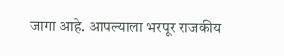जागा आहे. आपल्याला भरपूर राजकीय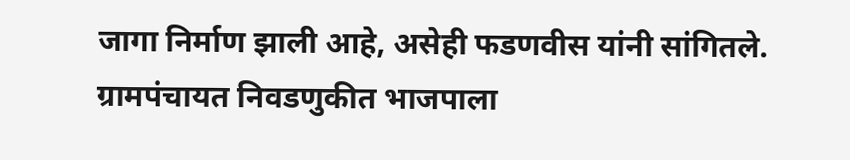जागा निर्माण झाली आहे, असेही फडणवीस यांनी सांगितले. ग्रामपंचायत निवडणुकीत भाजपाला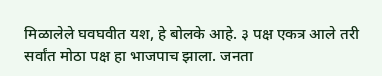मिळालेले घवघवीत यश, हे बोलके आहे. ३ पक्ष एकत्र आले तरी सर्वांत मोठा पक्ष हा भाजपाच झाला. जनता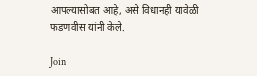आपल्यासोबत आहे, असे विधानही यावेळी फडणवीस यांनी केले.

Join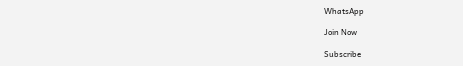WhatsApp

Join Now

Subscribe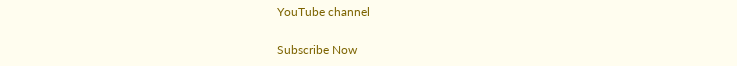YouTube channel

Subscribe Now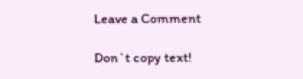Leave a Comment

Don`t copy text!